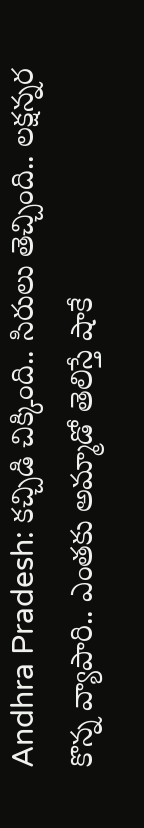Andhra Pradesh: కచ్చిడి చిక్కింది.. సిరులు తెచ్చింది.. లక్షన్నర కొన్న వ్యాపారి.. ఎంతకు అమ్మాడో తెలిస్తే షాకే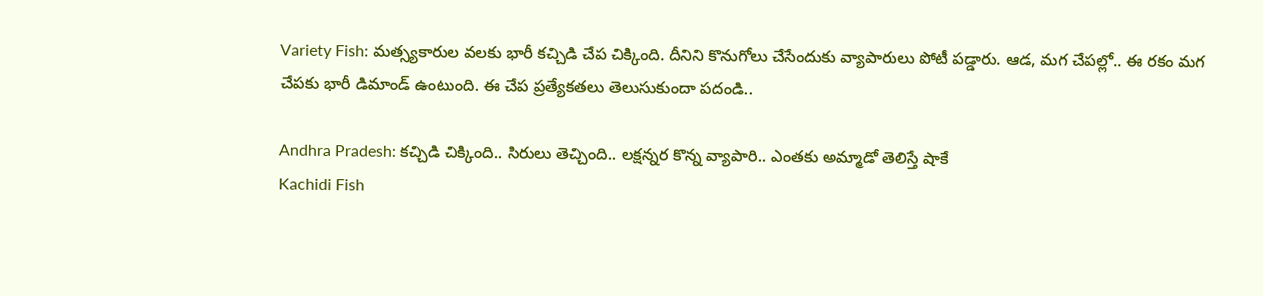Variety Fish: మత్స్యకారుల వలకు భారీ కచ్చిడి చేప చిక్కింది. దీనిని కొనుగోలు చేసేందుకు వ్యాపారులు పోటీ పడ్డారు. ఆడ, మగ చేపల్లో.. ఈ రకం మగ చేపకు భారీ డిమాండ్ ఉంటుంది. ఈ చేప ప్రత్యేకతలు తెలుసుకుందా పదండి..

Andhra Pradesh: కచ్చిడి చిక్కింది.. సిరులు తెచ్చింది.. లక్షన్నర కొన్న వ్యాపారి.. ఎంతకు అమ్మాడో తెలిస్తే షాకే
Kachidi Fish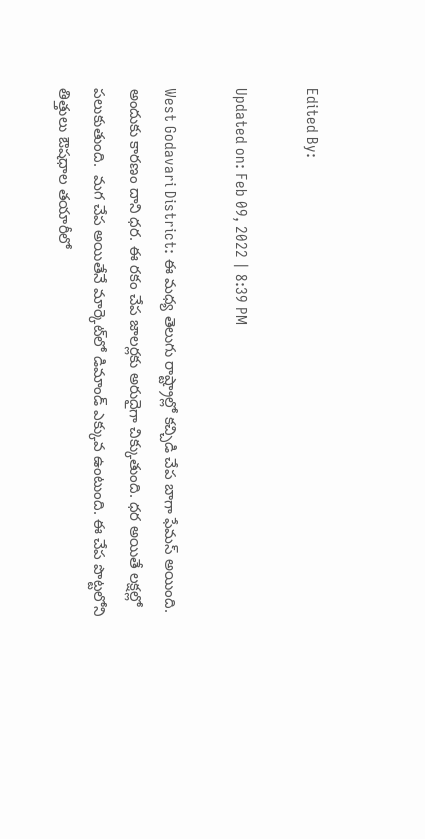Edited By:

Updated on: Feb 09, 2022 | 8:39 PM

West Godavari District: ఈ మధ్య తెలుగు రాష్ట్రాల్లో కచ్చిడి చేప బాగా ఫేమస్ అయింది. అందుకు కారణం దాని ధర. ఈ రకం చేప జాలర్లకు అరుదైగా చిక్కుతుంది. ధర అయితే లక్షల్లో పలుకుతుంది.  మగ చేప అయితేనే మార్కెట్‌లో డిమాండ్ ఎక్కువ ఉంటుంది. ఈ చేప పొట్టలోని తిత్తులు ఔషధాల తయారీలో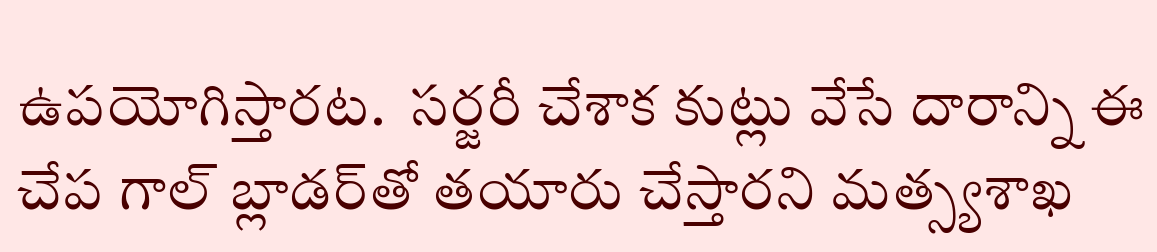ఉపయోగిస్తారట.  సర్జరీ చేశాక కుట్లు వేసే దారాన్ని ఈ చేప గాల్ బ్లాడర్‌తో తయారు చేస్తారని మత్స్యశాఖ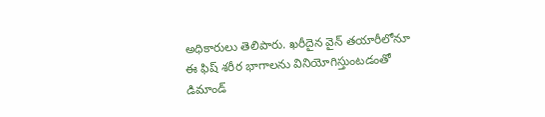అధికారులు తెలిపారు. ఖరీదైన వైన్‌ తయారీలోనూ ఈ ఫిష్‌ శరీర భాగాలను వినియోగిస్తుంటడంతో డిమాండ్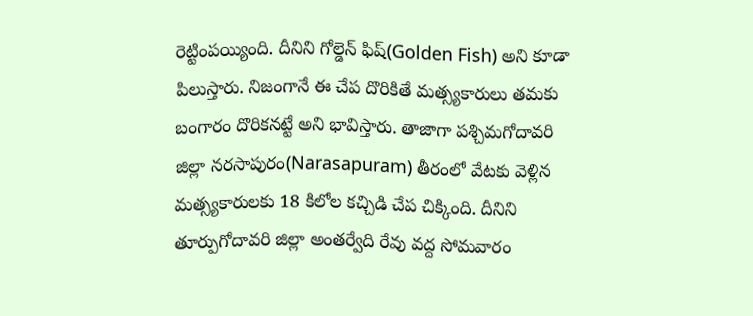రెట్టింపయ్యింది. దీనిని గోల్డెన్ ఫిష్(Golden Fish) అని కూడా పిలుస్తారు. నిజంగానే ఈ చేప దొరికితే మత్స్యకారులు తమకు బంగారం దొరికనట్టే అని భావిస్తారు. తాజాగా పశ్చిమగోదావరి జిల్లా నరసాపురం(Narasapuram) తీరంలో వేటకు వెళ్లిన మత్స్యకారులకు 18 కిలోల కచ్చిడి చేప చిక్కింది. దీనిని తూర్పుగోదావరి జిల్లా అంతర్వేది రేవు వద్ద సోమవారం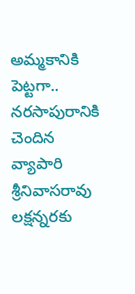అమ్మకానికి పెట్టగా.. నరసాపురానికి చెందిన వ్యాపారి శ్రీనివాసరావు లక్షన్నరకు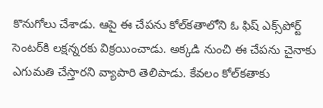కొనుగోలు చేశాడు. ఆపై ఈ చేపను కోల్‌కతాలోని ఓ ఫిష్ ఎక్స్‌పోర్ట్‌ సెంటర్‌కి లక్షన్నరకు విక్రయించాడు. అక్కడి నుంచి ఈ చేపను చైనాకు ఎగుమతి చేస్తారని వ్యాపారి తెలిపాడు. కేవలం కోల్‌కతాకు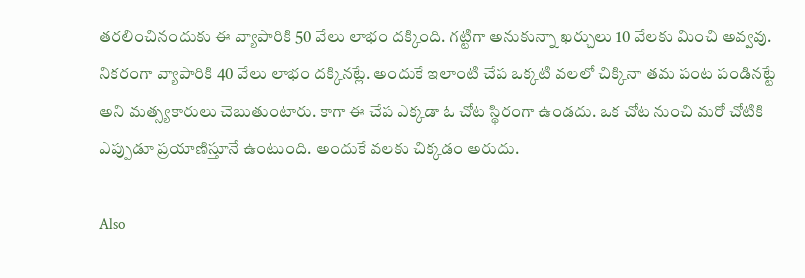తరలించినందుకు ఈ వ్యాపారికి 50 వేలు లాభం దక్కింది. గట్టిగా అనుకున్నా ఖర్చులు 10 వేలకు మించి అవ్వవు. నికరంగా వ్యాపారికి 40 వేలు లాభం దక్కినట్లే. అందుకే ఇలాంటి చేప ఒక్కటి వలలో చిక్కినా తమ పంట పండినట్టే అని మత్స్యకారులు చెబుతుంటారు. కాగా ఈ చేప ఎక్కడా ఓ చోట స్థిరంగా ఉండదు. ఒక చోట నుంచి మరో చోటికి ఎప్పుడూ ప్రయాణిస్తూనే ఉంటుంది. అందుకే వలకు చిక్కడం అరుదు.

Also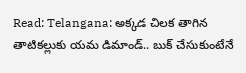Read: Telangana: అక్కడ చిలక తాగిన తాటికల్లుకు యమ డిమాండ్.. బుక్ చేసుకుంటేనే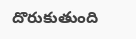దొరుకుతుంది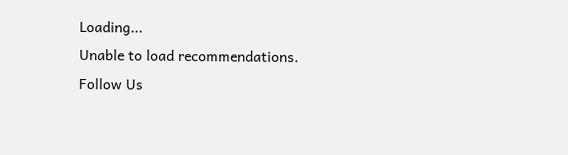Loading...
Unable to load recommendations.
Follow Us